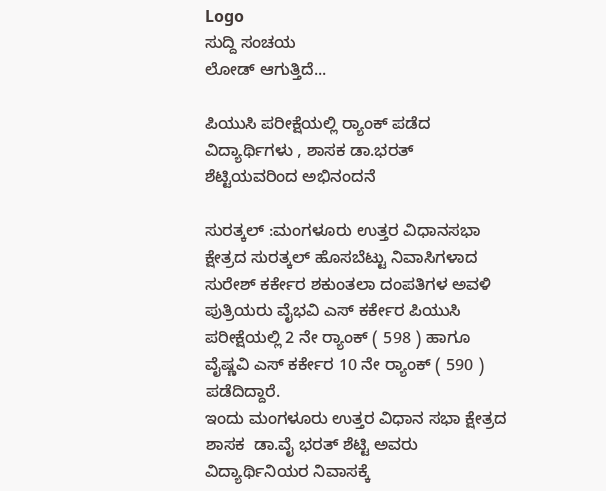Logo
ಸುದ್ದಿ ಸಂಚಯ
ಲೋಡ್ ಆಗುತ್ತಿದೆ...

ಪಿಯುಸಿ ಪರೀಕ್ಷೆಯಲ್ಲಿ ರ‍್ಯಾಂಕ್ ಪಡೆದ ವಿದ್ಯಾರ್ಥಿಗಳು , ಶಾಸಕ ಡಾ.ಭರತ್ ಶೆಟ್ಟಿಯವರಿಂದ ಅಭಿನಂದನೆ

ಸುರತ್ಕಲ್ :ಮಂಗಳೂರು ಉತ್ತರ ವಿಧಾನಸಭಾ ಕ್ಷೇತ್ರದ ಸುರತ್ಕಲ್ ಹೊಸಬೆಟ್ಟು ನಿವಾಸಿಗಳಾದ ಸುರೇಶ್ ಕರ್ಕೇರ ಶಕುಂತಲಾ ದಂಪತಿಗಳ ಅವಳಿ ಪುತ್ರಿಯರು ವೈಭವಿ ಎಸ್ ಕರ್ಕೇರ ಪಿಯುಸಿ ಪರೀಕ್ಷೆಯಲ್ಲಿ 2 ನೇ ರ‍್ಯಾಂಕ್ ( 598 ) ಹಾಗೂ ವೈಷ್ಣವಿ ಎಸ್ ಕರ್ಕೇರ 10 ನೇ ರ‍್ಯಾಂಕ್ ( 590 ) ಪಡೆದಿದ್ದಾರೆ.
ಇಂದು ಮಂಗಳೂರು ಉತ್ತರ ವಿಧಾನ ಸಭಾ ಕ್ಷೇತ್ರದ  ಶಾಸಕ  ಡಾ.ವೈ ಭರತ್ ಶೆಟ್ಟಿ ಅವರು ವಿದ್ಯಾರ್ಥಿನಿಯರ ನಿವಾಸಕ್ಕೆ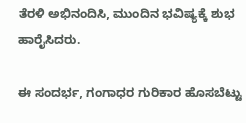ತೆರಳಿ ಅಭಿನಂದಿಸಿ, ಮುಂದಿನ ಭವಿಷ್ಯಕ್ಕೆ ಶುಭ ಹಾರೈಸಿದರು.

ಈ ಸಂದರ್ಭ, ಗಂಗಾಧರ ಗುರಿಕಾರ ಹೊಸಬೆಟ್ಟು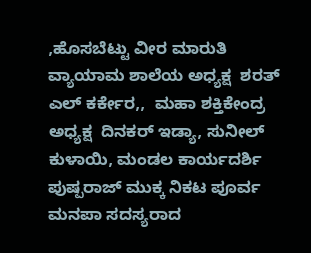,ಹೊಸಬೆಟ್ಟು ವೀರ ಮಾರುತಿ ವ್ಯಾಯಾಮ ಶಾಲೆಯ ಅಧ್ಯಕ್ಷ  ಶರತ್ ಎಲ್ ಕರ್ಕೇರ,,  ಮಹಾ ಶಕ್ತಿಕೇಂದ್ರ ಅಧ್ಯಕ್ಷ  ದಿನಕರ್ ಇಡ್ಯಾ, ಸುನೀಲ್ ಕುಳಾಯಿ, ಮಂಡಲ ಕಾರ್ಯದರ್ಶಿ ಪುಷ್ಪರಾಜ್ ಮುಕ್ಕ ನಿಕಟ ಪೂರ್ವ ಮನಪಾ ಸದಸ್ಯರಾದ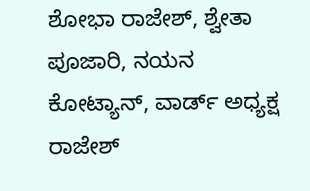ಶೋಭಾ ರಾಜೇಶ್, ಶ್ವೇತಾ ಪೂಜಾರಿ, ನಯನ ಕೋಟ್ಯಾನ್, ವಾರ್ಡ್ ಅಧ್ಯಕ್ಷ  ರಾಜೇಶ್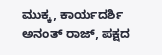ಮುಕ್ಕ, ಕಾರ್ಯದರ್ಶಿ ಅನಂತ್ ರಾಜ್, ಪಕ್ಷದ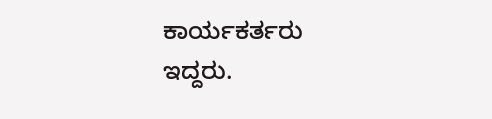ಕಾರ್ಯಕರ್ತರು ಇದ್ದರು.